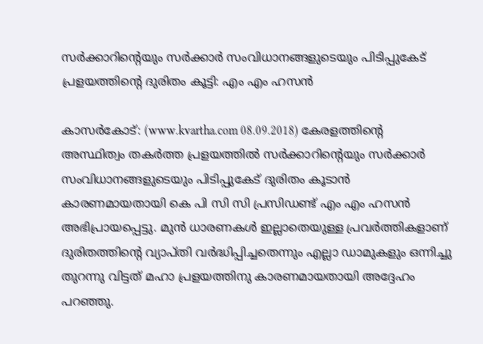സര്‍ക്കാറിന്റെയും സര്‍ക്കാര്‍ സംവിധാനങ്ങളുടെയും പിടിപ്പുകേട് പ്രളയത്തിന്റെ ദുരിതം കൂട്ടി: എം എം ഹസന്‍

കാസര്‍കോട്: (www.kvartha.com 08.09.2018) കേരളത്തിന്റെ അസ്ഥിത്വം തകര്‍ത്ത പ്രളയത്തില്‍ സര്‍ക്കാറിന്റെയും സര്‍ക്കാര്‍ സംവിധാനങ്ങളുടെയും പിടിപ്പുകേട് ദുരിതം കൂടാന്‍ കാരണമായതായി കെ പി സി സി പ്രസിഡണ്ട് എം എം ഹസന്‍ അഭിപ്രായപ്പെട്ടു. മുന്‍ ധാരണകള്‍ ഇല്ലാതെയുള്ള പ്രവര്‍ത്തികളാണ് ദുരിതത്തിന്റെ വ്യാപ്തി വര്‍ദ്ധിപ്പിച്ചതെന്നും എല്ലാ ഡാമുകളും ഒന്നിച്ചു തുറന്നു വിട്ടത് മഹാ പ്രളയത്തിനു കാരണമായതായി അദ്ദേഹം പറഞ്ഞു.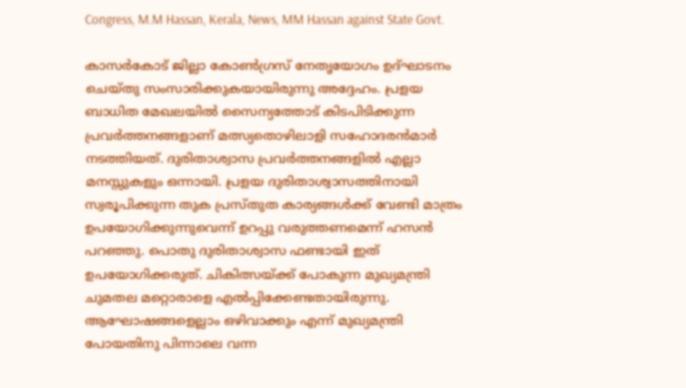Congress, M.M Hassan, Kerala, News, MM Hassan against State Govt.

കാസര്‍കോട് ജില്ലാ കോണ്‍ഗ്രസ് നേതൃയോഗം ഉദ്ഘാടനം ചെയ്തു സംസാരിക്കുകയായിരുന്നു അദ്ദേഹം. പ്രളയ ബാധിത മേഖലയില്‍ സൈന്യത്തോട് കിടപിടിക്കുന്ന പ്രവര്‍ത്തനങ്ങളാണ് മത്സ്യതൊഴിലാളി സഹോദരന്‍മാര്‍ നടത്തിയത്. ദുരിതാശ്വാസ പ്രവര്‍ത്തനങ്ങളില്‍ എല്ലാ മനസ്സുകളും ഒന്നായി. പ്രളയ ദുരിതാശ്വാസത്തിനായി സ്വരൂപിക്കുന്ന തുക പ്രസ്തുത കാര്യങ്ങള്‍ക്ക് വേണ്ടി മാത്രം ഉപയോഗിക്കുന്നുവെന്ന് ഉറപ്പു വരുത്തണമെന്ന് ഹസന്‍ പറഞ്ഞു. പൊതു ദുരിതാശ്വാസ ഫണ്ടായി ഇത് ഉപയോഗിക്കരുത്. ചികിത്സയ്ക്ക് പോകുന്ന മുഖ്യമന്ത്രി ചുമതല മറ്റൊരാളെ എല്‍പ്പിക്കേണ്ടതായിരുന്നു. ആഘോഷങ്ങളെല്ലാം ഒഴിവാക്കും എന്ന് മുഖ്യമന്ത്രി പോയതിനു പിന്നാലെ വന്ന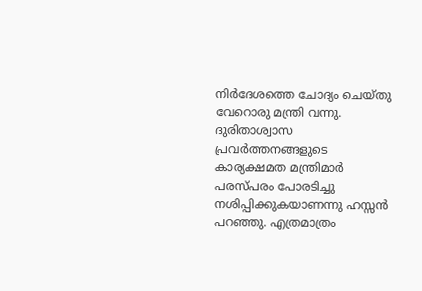നിര്‍ദേശത്തെ ചോദ്യം ചെയ്തു വേറൊരു മന്ത്രി വന്നു. ദുരിതാശ്വാസ പ്രവര്‍ത്തനങ്ങളുടെ കാര്യക്ഷമത മന്ത്രിമാര്‍ പരസ്പരം പോരടിച്ചു നശിപ്പിക്കുകയാണന്നു ഹസ്സന്‍ പറഞ്ഞു. എത്രമാത്രം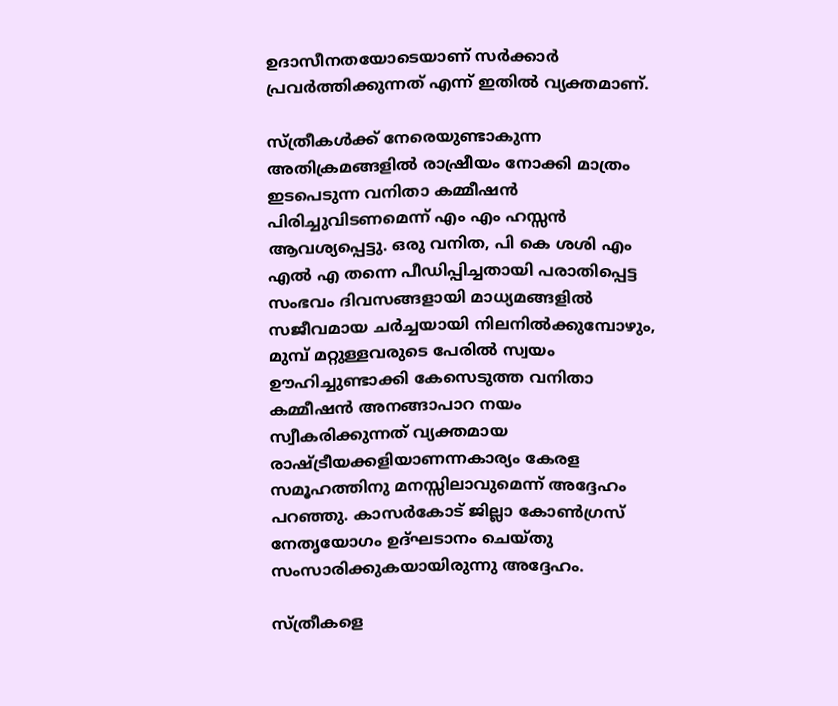ഉദാസീനതയോടെയാണ് സര്‍ക്കാര്‍ പ്രവര്‍ത്തിക്കുന്നത് എന്ന് ഇതില്‍ വ്യക്തമാണ്.

സ്ത്രീകള്‍ക്ക് നേരെയുണ്ടാകുന്ന അതിക്രമങ്ങളില്‍ രാഷ്രീയം നോക്കി മാത്രം ഇടപെടുന്ന വനിതാ കമ്മീഷന്‍ പിരിച്ചുവിടണമെന്ന് എം എം ഹസ്സന്‍ ആവശ്യപ്പെട്ടു. ഒരു വനിത, പി കെ ശശി എം എല്‍ എ തന്നെ പീഡിപ്പിച്ചതായി പരാതിപ്പെട്ട സംഭവം ദിവസങ്ങളായി മാധ്യമങ്ങളില്‍ സജീവമായ ചര്‍ച്ചയായി നിലനില്‍ക്കുമ്പോഴും, മുമ്പ് മറ്റുള്ളവരുടെ പേരില്‍ സ്വയം ഊഹിച്ചുണ്ടാക്കി കേസെടുത്ത വനിതാ കമ്മീഷന്‍ അനങ്ങാപാറ നയം സ്വീകരിക്കുന്നത് വ്യക്തമായ രാഷ്ട്രീയക്കളിയാണന്നകാര്യം കേരള സമൂഹത്തിനു മനസ്സിലാവുമെന്ന് അദ്ദേഹം പറഞ്ഞു. കാസര്‍കോട് ജില്ലാ കോണ്‍ഗ്രസ് നേതൃയോഗം ഉദ്ഘടാനം ചെയ്തു സംസാരിക്കുകയായിരുന്നു അദ്ദേഹം.

സ്ത്രീകളെ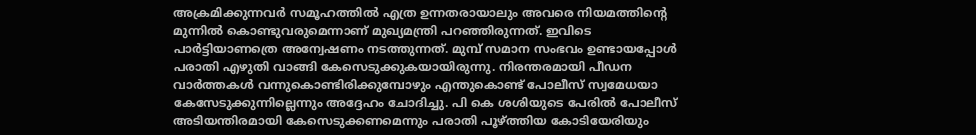അക്രമിക്കുന്നവര്‍ സമൂഹത്തില്‍ എത്ര ഉന്നതരായാലും അവരെ നിയമത്തിന്റെ മുന്നില്‍ കൊണ്ടുവരുമെന്നാണ് മുഖ്യമന്ത്രി പറഞ്ഞിരുന്നത്. ഇവിടെ പാര്‍ട്ടിയാണത്രെ അന്വേഷണം നടത്തുന്നത്. മുമ്പ് സമാന സംഭവം ഉണ്ടായപ്പോള്‍ പരാതി എഴുതി വാങ്ങി കേസെടുക്കുകയായിരുന്നു. നിരന്തരമായി പീഡന വാര്‍ത്തകള്‍ വന്നുകൊണ്ടിരിക്കുമ്പോഴും എന്തുകൊണ്ട് പോലീസ് സ്വമേധയാ കേസേടുക്കുന്നില്ലെന്നും അദ്ദേഹം ചോദിച്ചു. പി കെ ശശിയുടെ പേരില്‍ പോലീസ് അടിയന്തിരമായി കേസെടുക്കണമെന്നും പരാതി പൂഴ്ത്തിയ കോടിയേരിയും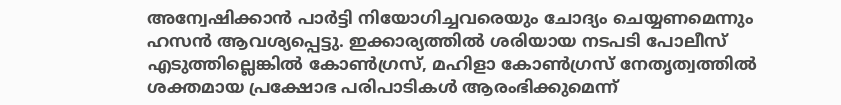അന്വേഷിക്കാന്‍ പാര്‍ട്ടി നിയോഗിച്ചവരെയും ചോദ്യം ചെയ്യണമെന്നും ഹസന്‍ ആവശ്യപ്പെട്ടു. ഇക്കാര്യത്തില്‍ ശരിയായ നടപടി പോലീസ് എടുത്തില്ലെങ്കില്‍ കോണ്‍ഗ്രസ്, മഹിളാ കോണ്‍ഗ്രസ് നേതൃത്വത്തില്‍ ശക്തമായ പ്രക്ഷോഭ പരിപാടികള്‍ ആരംഭിക്കുമെന്ന്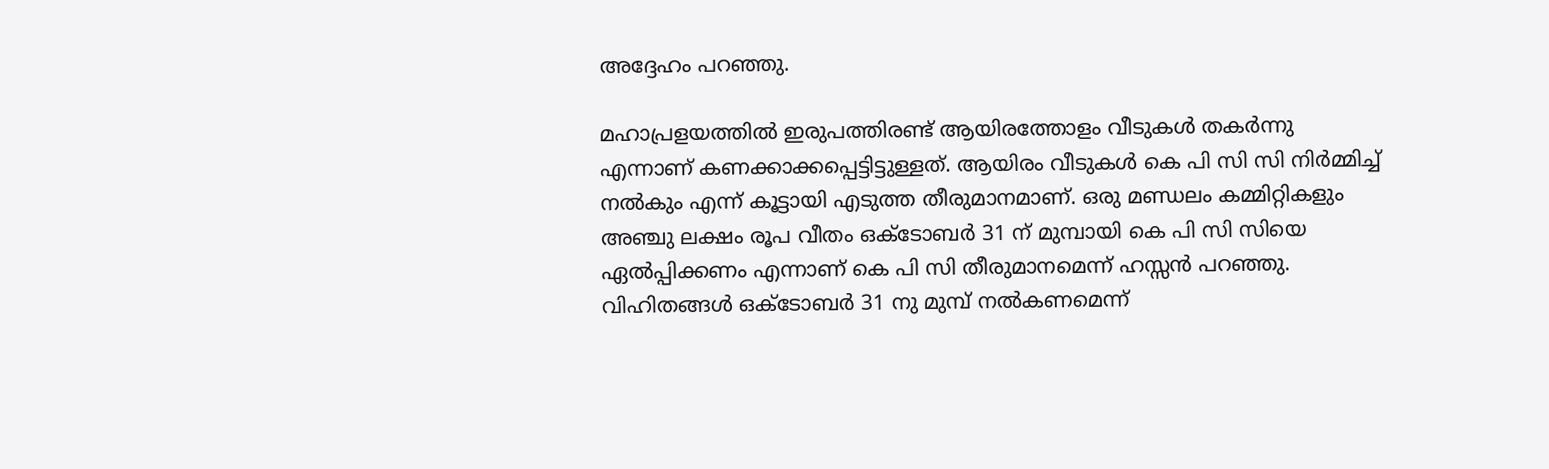അദ്ദേഹം പറഞ്ഞു.

മഹാപ്രളയത്തില്‍ ഇരുപത്തിരണ്ട് ആയിരത്തോളം വീടുകള്‍ തകര്‍ന്നു എന്നാണ് കണക്കാക്കപ്പെട്ടിട്ടുള്ളത്. ആയിരം വീടുകള്‍ കെ പി സി സി നിര്‍മ്മിച്ച് നല്‍കും എന്ന് കൂട്ടായി എടുത്ത തീരുമാനമാണ്. ഒരു മണ്ഡലം കമ്മിറ്റികളും അഞ്ചു ലക്ഷം രൂപ വീതം ഒക്ടോബര്‍ 31 ന് മുമ്പായി കെ പി സി സിയെ ഏല്‍പ്പിക്കണം എന്നാണ് കെ പി സി തീരുമാനമെന്ന് ഹസ്സന്‍ പറഞ്ഞു. വിഹിതങ്ങള്‍ ഒക്ടോബര്‍ 31 നു മുമ്പ് നല്‍കണമെന്ന്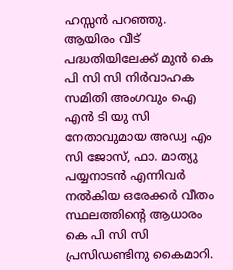ഹസ്സന്‍ പറഞ്ഞു. ആയിരം വീട് പദ്ധതിയിലേക്ക് മുന്‍ കെ പി സി സി നിര്‍വാഹക സമിതി അംഗവും ഐ എന്‍ ടി യു സി നേതാവുമായ അഡ്വ എം സി ജോസ്, ഫാ. മാത്യു പയ്യനാടന്‍ എന്നിവര്‍ നല്‍കിയ ഒരേക്കര്‍ വീതം സ്ഥലത്തിന്റെ ആധാരം കെ പി സി സി പ്രസിഡണ്ടിനു കൈമാറി.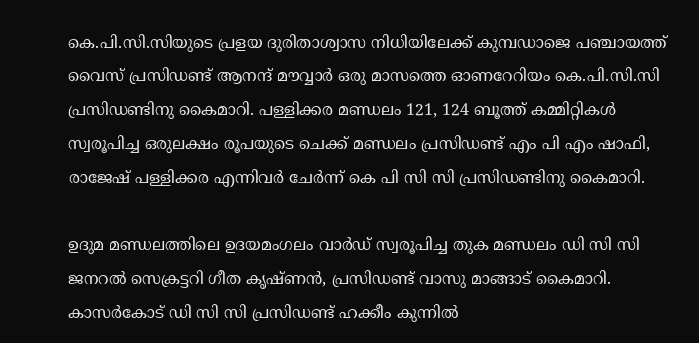കെ.പി.സി.സിയുടെ പ്രളയ ദുരിതാശ്വാസ നിധിയിലേക്ക് കുമ്പഡാജെ പഞ്ചായത്ത് വൈസ് പ്രസിഡണ്ട് ആനന്ദ് മൗവ്വാര്‍ ഒരു മാസത്തെ ഓണറേറിയം കെ.പി.സി.സി പ്രസിഡണ്ടിനു കൈമാറി. പള്ളിക്കര മണ്ഡലം 121, 124 ബൂത്ത് കമ്മിറ്റികള്‍ സ്വരൂപിച്ച ഒരുലക്ഷം രൂപയുടെ ചെക്ക് മണ്ഡലം പ്രസിഡണ്ട് എം പി എം ഷാഫി, രാജേഷ് പള്ളിക്കര എന്നിവര്‍ ചേര്‍ന്ന് കെ പി സി സി പ്രസിഡണ്ടിനു കൈമാറി.

ഉദുമ മണ്ഡലത്തിലെ ഉദയമംഗലം വാര്‍ഡ് സ്വരൂപിച്ച തുക മണ്ഡലം ഡി സി സി ജനറല്‍ സെക്രട്ടറി ഗീത കൃഷ്ണന്‍, പ്രസിഡണ്ട് വാസു മാങ്ങാട് കൈമാറി. കാസര്‍കോട് ഡി സി സി പ്രസിഡണ്ട് ഹക്കീം കുന്നില്‍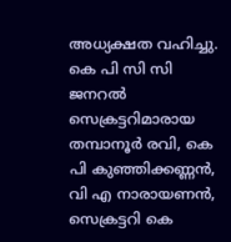അധ്യക്ഷത വഹിച്ചു. കെ പി സി സി ജനറല്‍ സെക്രട്ടറിമാരായ തമ്പാനൂര്‍ രവി, കെ പി കുഞ്ഞിക്കണ്ണന്‍, വി എ നാരായണന്‍, സെക്രട്ടറി കെ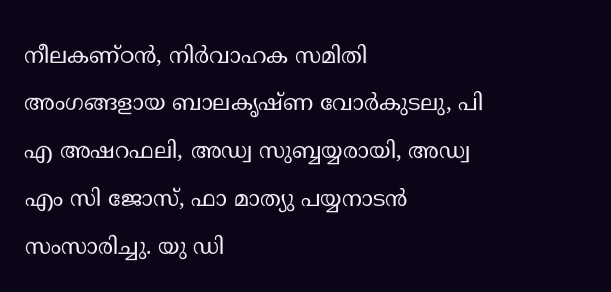നീലകണ്ഠന്‍, നിര്‍വാഹക സമിതി അംഗങ്ങളായ ബാലകൃഷ്ണ വോര്‍കുടലു, പി എ അഷറഫലി, അഡ്വ സുബ്ബയ്യരായി, അഡ്വ എം സി ജോസ്, ഫാ മാത്യു പയ്യനാടന്‍ സംസാരിച്ചു. യു ഡി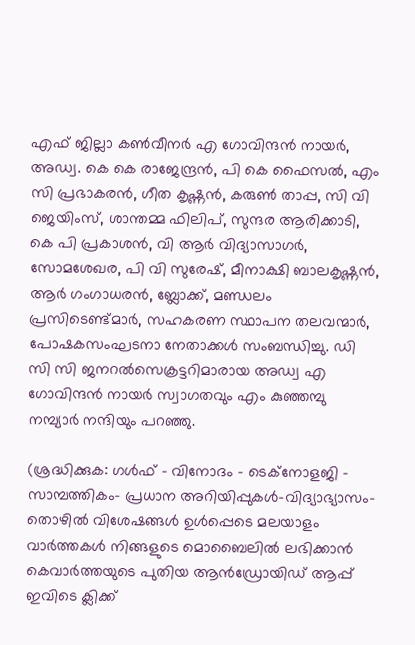എഫ് ജില്ലാ കണ്‍വീനര്‍ എ ഗോവിന്ദന്‍ നായര്‍, അഡ്വ. കെ കെ രാജേന്ദ്രന്‍, പി കെ ഫൈസല്‍, എം സി പ്രഭാകരന്‍, ഗീത കൃഷ്ണന്‍, കരുണ്‍ താപ്പ, സി വി ജെയിംസ്, ശാന്തമ്മ ഫിലിപ്, സുന്ദര ആരിക്കാടി, കെ പി പ്രകാശന്‍, വി ആര്‍ വിദ്യാസാഗര്‍, സോമശേഖര, പി വി സുരേഷ്, മീനാക്ഷി ബാലകൃഷ്ണന്‍, ആര്‍ ഗംഗാധരന്‍, ബ്ലോക്ക്, മണ്ഡലം പ്രസിടെണ്ട്മാര്‍, സഹകരണ സ്ഥാപന തലവന്മാര്‍, പോഷകസംഘടനാ നേതാക്കള്‍ സംബന്ധിച്ചു. ഡി സി സി ജനറല്‍സെക്രട്ടറിമാരായ അഡ്വ എ ഗോവിന്ദന്‍ നായര്‍ സ്വാഗതവും എം കുഞ്ഞമ്പു നമ്പ്യാര്‍ നന്ദിയും പറഞ്ഞു.

(ശ്രദ്ധിക്കുക: ഗൾഫ് - വിനോദം - ടെക്നോളജി - സാമ്പത്തികം- പ്രധാന അറിയിപ്പുകൾ-വിദ്യാഭ്യാസം-തൊഴിൽ വിശേഷങ്ങൾ ഉൾപ്പെടെ മലയാളം വാർത്തകൾ നിങ്ങളുടെ മൊബൈലിൽ ലഭിക്കാൻ കെവാർത്തയുടെ പുതിയ ആൻഡ്രോയിഡ് ആപ്പ് ഇവിടെ ക്ലിക്ക്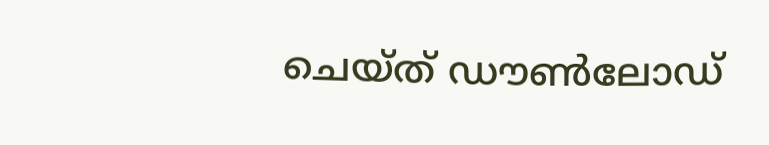ചെയ്ത് ഡൗൺലോഡ്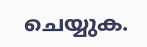ചെയ്യുക.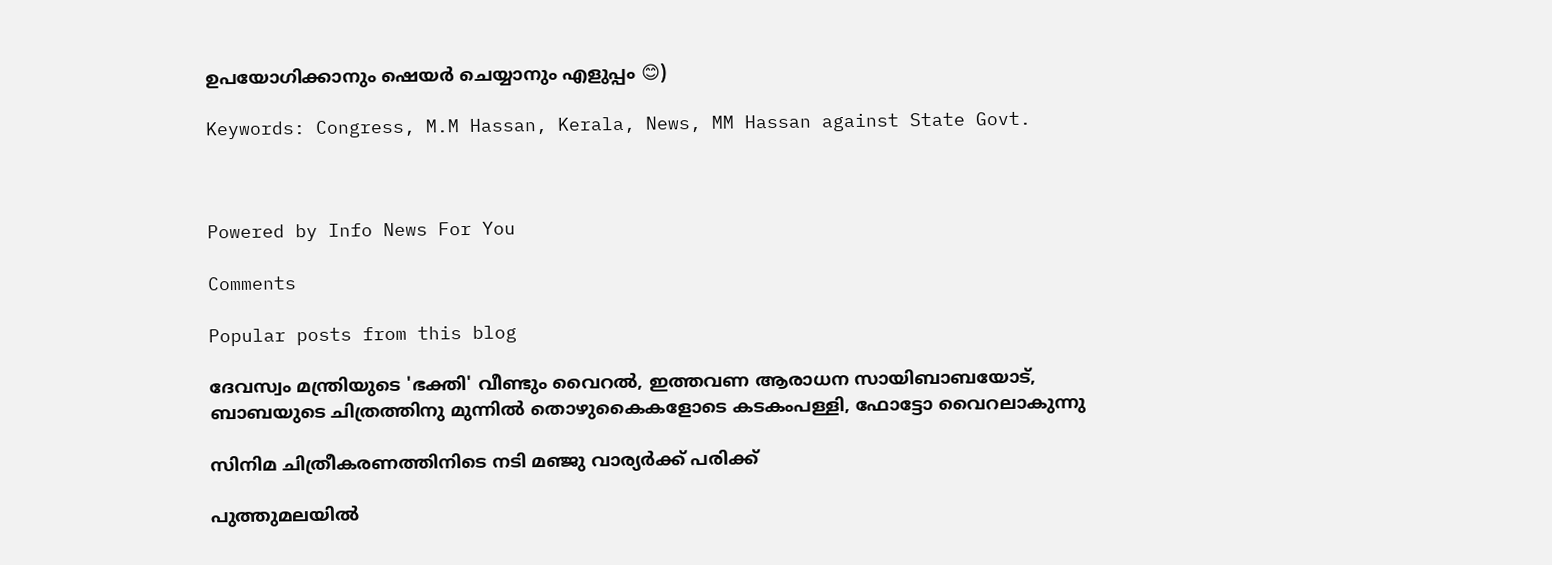ഉപയോഗിക്കാനും ഷെയർ ചെയ്യാനും എളുപ്പം 😊)

Keywords: Congress, M.M Hassan, Kerala, News, MM Hassan against State Govt.



Powered by Info News For You

Comments

Popular posts from this blog

ദേവസ്വം മന്ത്രിയുടെ 'ഭക്തി' വീണ്ടും വൈറല്‍, ഇത്തവണ ആരാധന സായിബാബയോട്, ബാബയുടെ ചിത്രത്തിനു മുന്നില്‍ തൊഴുകൈകളോടെ കടകംപള്ളി, ഫോട്ടോ വൈറലാകുന്നു

സിനിമ ചിത്രീകരണത്തിനിടെ നടി മഞ്ജു വാര്യര്‍ക്ക് പരിക്ക്

പുത്തുമലയില്‍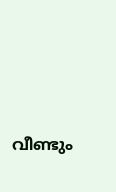വീണ്ടും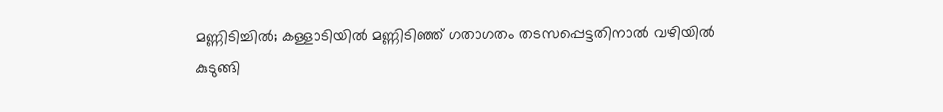മണ്ണിടിച്ചില്‍; കള്ളാടിയില്‍ മണ്ണിടിഞ്ഞ് ഗതാഗതം തടസപ്പെട്ടതിനാല്‍ വഴിയില്‍ കുടുങ്ങി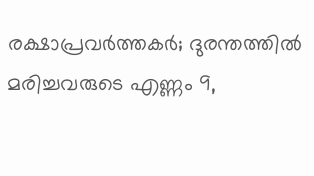രക്ഷാപ്രവര്‍ത്തകര്‍; ദുരന്തത്തില്‍ മരിച്ചവരുടെ എണ്ണം 9,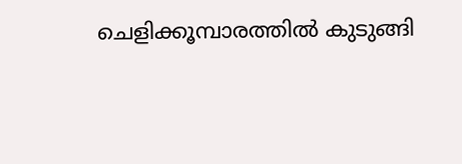ചെളിക്കൂമ്പാരത്തില്‍ കുടുങ്ങി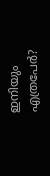ഇനിയും എത്രപേര്‍?